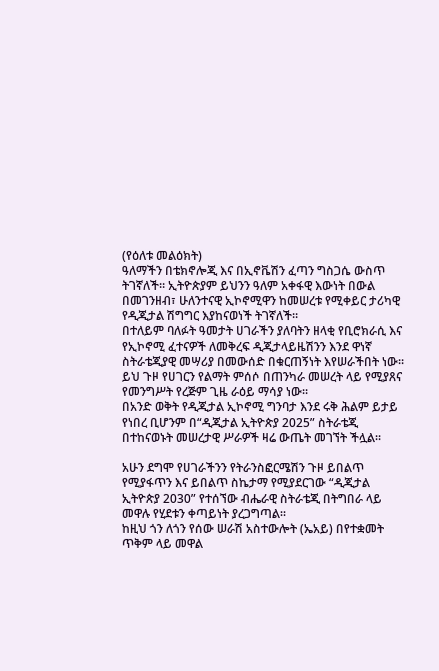(የዕለቱ መልዕክት)
ዓለማችን በቴክኖሎጂ እና በኢኖቬሽን ፈጣን ግስጋሴ ውስጥ ትገኛለች። ኢትዮጵያም ይህንን ዓለም አቀፋዊ እውነት በውል በመገንዘብ፣ ሁለንተናዊ ኢኮኖሚዋን ከመሠረቱ የሚቀይር ታሪካዊ የዲጂታል ሽግግር እያከናወነች ትገኛለች።
በተለይም ባለፉት ዓመታት ሀገራችን ያለባትን ዘላቂ የቢሮክራሲ እና የኢኮኖሚ ፈተናዎች ለመቅረፍ ዲጂታላይዜሽንን እንደ ዋነኛ ስትራቴጂያዊ መሣሪያ በመውሰድ በቁርጠኝነት እየሠራችበት ነው።
ይህ ጉዞ የሀገርን የልማት ምሰሶ በጠንካራ መሠረት ላይ የሚያጸና የመንግሥት የረጅም ጊዜ ራዕይ ማሳያ ነው።
በአንድ ወቅት የዲጂታል ኢኮኖሚ ግንባታ እንደ ሩቅ ሕልም ይታይ የነበረ ቢሆንም በ“ዲጂታል ኢትዮጵያ 2025” ስትራቴጂ በተከናወኑት መሠረታዊ ሥራዎች ዛሬ ውጤት መገኘት ችሏል።

አሁን ደግሞ የሀገራችንን የትራንስፎርሜሽን ጉዞ ይበልጥ የሚያፋጥን እና ይበልጥ ስኬታማ የሚያደርገው “ዲጂታል ኢትዮጵያ 2030” የተሰኘው ብሔራዊ ስትራቴጂ በትግበራ ላይ መዋሉ የሂደቱን ቀጣይነት ያረጋግጣል።
ከዚህ ጎን ለጎን የሰው ሠራሽ አስተውሎት (ኤአይ) በየተቋመት ጥቅም ላይ መዋል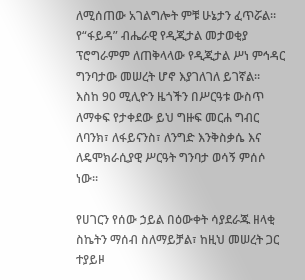ለሚሰጠው አገልግሎት ምቹ ሁኔታን ፈጥሯል።
የ“ፋይዳ” ብሔራዊ የዲጂታል መታወቂያ ፕሮግራምም ለጠቅላላው የዲጂታል ሥነ ምኅዳር ግንባታው መሠረት ሆኖ እያገለገለ ይገኛል።
እስከ 90 ሚሊዮን ዜጎችን በሥርዓቱ ውስጥ ለማቀፍ የታቀደው ይህ ግዙፍ መርሐ ግብር ለባንክ፣ ለፋይናንስ፣ ለንግድ እንቅስቃሴ እና ለዴሞክራሲያዊ ሥርዓት ግንባታ ወሳኝ ምሰሶ ነው።

የሀገርን የሰው ኃይል በዕውቀት ሳያደራጁ ዘላቂ ስኬትን ማሰብ ስለማይቻል፣ ከዚህ መሠረት ጋር ተያይዞ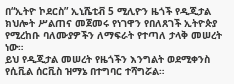በ“ኢትዮ ኮደርስ” ኢኒሼቲቭ 5 ሚሊዮን ዜጎች የዲጂታል ክህሎት ሥልጠና መጀመሩ የነገዋን የበለጸገች ኢትዮጵያ የሚረከቡ ባለሙያዎችን ለማፍራት የተጣለ ታላቅ መሠረት ነው።
ይህ የዲጂታል መሠረት የዜጎችን እንግልት ወደሚቀንስ የሲቪል ሰርቪስ ዝማኔ በተግባር ተሻግሯል።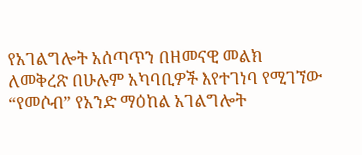የአገልግሎት አሰጣጥን በዘመናዊ መልክ ለመቅረጽ በሁሉም አካባቢዎች እየተገነባ የሚገኘው “የመሶብ” የአንድ ማዕከል አገልግሎት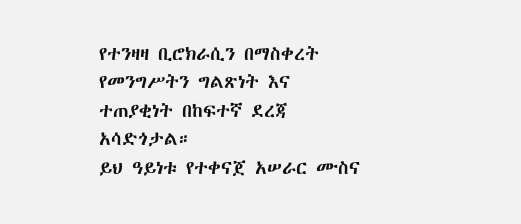የተንዛዛ ቢሮክራሲን በማስቀረት የመንግሥትን ግልጽነት እና ተጠያቂነት በከፍተኛ ደረጃ አሳድጎታል።
ይህ ዓይነቱ የተቀናጀ አሠራር ሙስና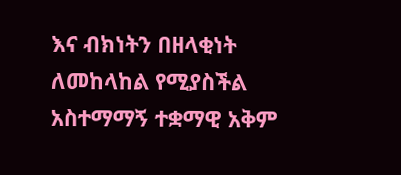እና ብክነትን በዘላቂነት ለመከላከል የሚያስችል አስተማማኝ ተቋማዊ አቅም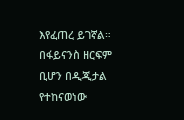እየፈጠረ ይገኛል።
በፋይናንስ ዘርፍም ቢሆን በዲጂታል የተከናወነው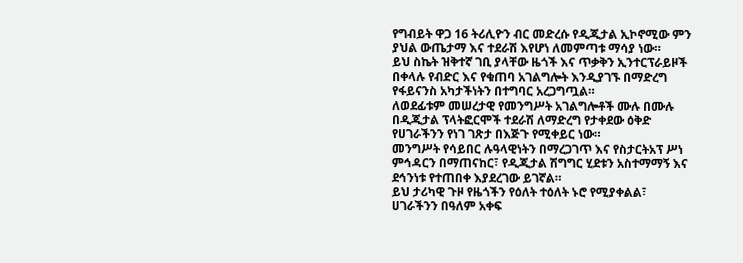የግብይት ዋጋ 16 ትሪሊዮን ብር መድረሱ የዲጂታል ኢኮኖሚው ምን ያህል ውጤታማ እና ተደራሽ እየሆነ ለመምጣቱ ማሳያ ነው።
ይህ ስኬት ዝቅተኛ ገቢ ያላቸው ዜጎች እና ጥቃቅን ኢንተርፕራይዞች በቀላሉ የብድር እና የቁጠባ አገልግሎት እንዲያገኙ በማድረግ የፋይናንስ አካታችነትን በተግባር አረጋግጧል።
ለወደፊቱም መሠረታዊ የመንግሥት አገልግሎቶች ሙሉ በሙሉ በዲጂታል ፕላትፎርሞች ተደራሽ ለማድረግ የታቀደው ዕቅድ የሀገራችንን የነገ ገጽታ በእጅጉ የሚቀይር ነው።
መንግሥት የሳይበር ሉዓላዊነትን በማረጋገጥ እና የስታርትአፕ ሥነ ምኅዳርን በማጠናከር፣ የዲጂታል ሽግግር ሂደቱን አስተማማኝ እና ደኅንነቱ የተጠበቀ እያደረገው ይገኛል።
ይህ ታሪካዊ ጉዞ የዜጎችን የዕለት ተዕለት ኑሮ የሚያቀልል፣ ሀገራችንን በዓለም አቀፍ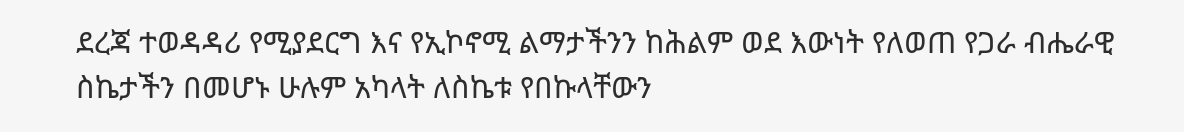ደረጃ ተወዳዳሪ የሚያደርግ እና የኢኮኖሚ ልማታችንን ከሕልም ወደ እውነት የለወጠ የጋራ ብሔራዊ ስኬታችን በመሆኑ ሁሉም አካላት ለስኬቱ የበኩላቸውን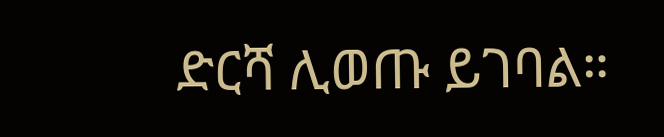ድርሻ ሊወጡ ይገባል።